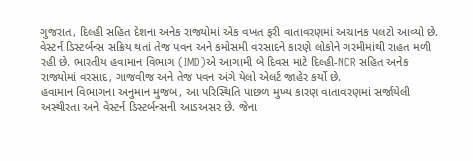ગુજરાત, દિલ્હી સહિત દેશના અનેક રાજ્યોમાં એક વખત ફરી વાતાવરણમાં અચાનક પલટો આવ્યો છે. વેસ્ટર્ન ડિસ્ટર્બન્સ સક્રિય થતાં તેજ પવન અને કમોસમી વરસાદને કારણે લોકોને ગરમીમાંથી રાહત મળી રહી છે. ભારતીય હવામાન વિભાગ (IMD)એ આગામી બે દિવસ માટે દિલ્હી-NCR સહિત અનેક રાજ્યોમાં વરસાદ, ગાજવીજ અને તેજ પવન અંગે યેલો એલર્ટ જાહેર કર્યો છે.
હવામાન વિભાગના અનુમાન મુજબ, આ પરિસ્થિતિ પાછળ મુખ્ય કારણ વાતાવરણમાં સર્જાયેલી અસ્થીરતા અને વેસ્ટર્ન ડિસ્ટર્બન્સની આડઅસર છે. જેના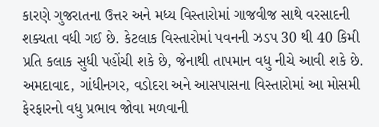કારણે ગુજરાતના ઉત્તર અને મધ્ય વિસ્તારોમાં ગાજવીજ સાથે વરસાદની શક્યતા વધી ગઈ છે. કેટલાક વિસ્તારોમાં પવનની ઝડપ 30 થી 40 કિમી પ્રતિ કલાક સુધી પહોંચી શકે છે, જેનાથી તાપમાન વધુ નીચે આવી શકે છે.
અમદાવાદ, ગાંધીનગર, વડોદરા અને આસપાસના વિસ્તારોમાં આ મોસમી ફેરફારનો વધુ પ્રભાવ જોવા મળવાની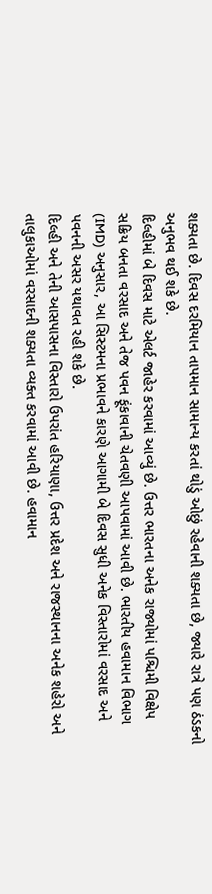શક્યતા છે. દિવસ દરમિયાન તાપમાન સામાન્ય કરતાં થોડું ઓછું રહેવાની શક્યતા છે, જ્યારે રાત્રે પણ ઠંડકનો અનુભવ થઈ શકે છે.
દિલ્હીમાં બે દિવસ માટે એલર્ટ જાહેર કરવામાં આવ્યું છે. ઉત્તર ભારતના અનેક રાજ્યોમાં પશ્ચિમી વિક્ષેપ સક્રિય બનતા વરસાદ અને તેજ પવન ફૂંકાવાની ચેતવણી આપવામાં આવી છે. ભારતીય હવામાન વિભાગ (IMD) અનુસાર, આ સિસ્ટમના પ્રભાવને કારણે આગામી બે દિવસ સુધી અનેક વિસ્તારોમાં વરસાદ અને પવનની અસર યથાવત રહી શકે છે.
દિલ્હી અને તેની આસપાસના વિસ્તારો ઉપરાંત હરિયાણા, ઉત્તર પ્રદેશ અને રાજસ્થાનના અનેક શહેરો અને તાલુકાઓમાં વરસાદની શક્યતા વ્યક્ત કરવામાં આવી છે. હવામાન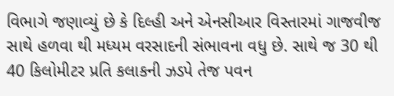વિભાગે જણાવ્યું છે કે દિલ્હી અને એનસીઆર વિસ્તારમાં ગાજવીજ સાથે હળવા થી મધ્યમ વરસાદની સંભાવના વધુ છે. સાથે જ 30 થી 40 કિલોમીટર પ્રતિ કલાકની ઝડપે તેજ પવન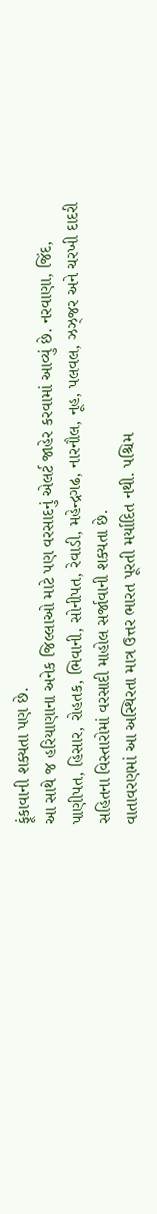ફૂંકાવાની શક્યતા પણ છે.
આ સાથે જ હરિયાણાના અનેક જિલ્લાઓ માટે પણ વરસાદનું એલર્ટ જાહેર કરવામાં આવ્યું છે. નરવાણા, જિંદ, પાણીપત, હિસાર, રોહતક, ભિવાની, સોનીપત, રેવાડી, મહેન્દ્રગઢ, નારનૌલ, નૂહ, પલવલ, ઝઝ્જર અને ચરખી દાદરી સહિતના વિસ્તારોમાં વરસાદી માહોલ સર્જાવાની શક્યતા છે.
વાતાવરણમાં આ અસ્થિરતા માત્ર ઉત્તર ભારત પૂરતી મર્યાદિત નથી. પશ્ચિમ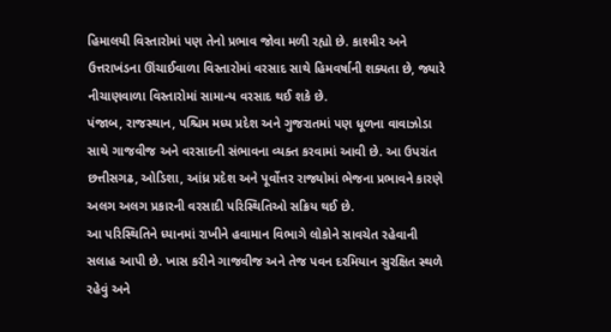હિમાલયી વિસ્તારોમાં પણ તેનો પ્રભાવ જોવા મળી રહ્યો છે. કાશ્મીર અને ઉત્તરાખંડના ઊંચાઈવાળા વિસ્તારોમાં વરસાદ સાથે હિમવર્ષાની શક્યતા છે, જ્યારે નીચાણવાળા વિસ્તારોમાં સામાન્ય વરસાદ થઈ શકે છે.
પંજાબ, રાજસ્થાન, પશ્ચિમ મધ્ય પ્રદેશ અને ગુજરાતમાં પણ ધૂળના વાવાઝોડા સાથે ગાજવીજ અને વરસાદની સંભાવના વ્યક્ત કરવામાં આવી છે. આ ઉપરાંત છત્તીસગઢ, ઓડિશા, આંધ્ર પ્રદેશ અને પૂર્વોત્તર રાજ્યોમાં ભેજના પ્રભાવને કારણે અલગ અલગ પ્રકારની વરસાદી પરિસ્થિતિઓ સક્રિય થઈ છે.
આ પરિસ્થિતિને ધ્યાનમાં રાખીને હવામાન વિભાગે લોકોને સાવચેત રહેવાની સલાહ આપી છે. ખાસ કરીને ગાજવીજ અને તેજ પવન દરમિયાન સુરક્ષિત સ્થળે રહેવું અને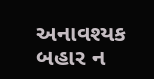અનાવશ્યક બહાર ન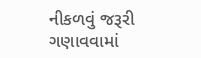નીકળવું જરૂરી ગણાવવામાં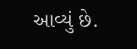આવ્યું છે.